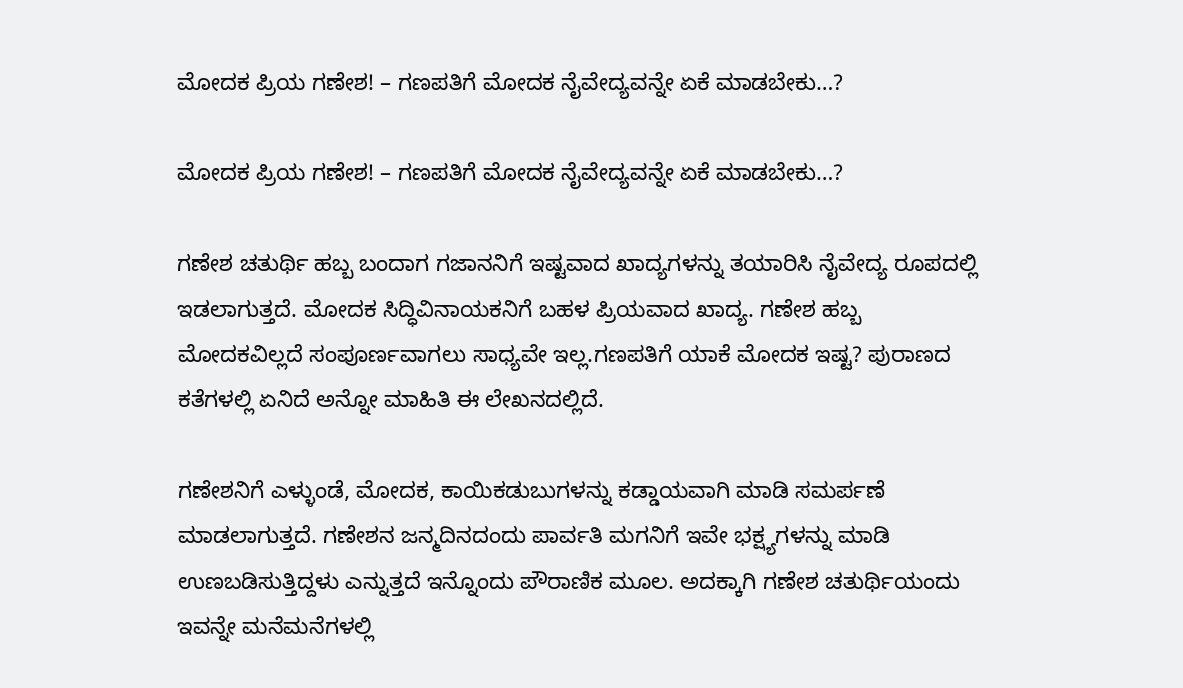ಮೋದಕ ಪ್ರಿಯ ಗಣೇಶ! – ಗಣಪತಿಗೆ ಮೋದಕ ನೈವೇದ್ಯವನ್ನೇ ಏಕೆ ಮಾಡಬೇಕು…?

ಮೋದಕ ಪ್ರಿಯ ಗಣೇಶ! – ಗಣಪತಿಗೆ ಮೋದಕ ನೈವೇದ್ಯವನ್ನೇ ಏಕೆ ಮಾಡಬೇಕು…?

ಗಣೇಶ ಚತುರ್ಥಿ ಹಬ್ಬ ಬಂದಾಗ ಗಜಾನನಿಗೆ ಇಷ್ಟವಾದ ಖಾದ್ಯಗಳನ್ನು ತಯಾರಿಸಿ ನೈವೇದ್ಯ ರೂಪದಲ್ಲಿ ಇಡಲಾಗುತ್ತದೆ. ಮೋದಕ ಸಿದ್ಧಿವಿನಾಯಕನಿಗೆ ಬಹಳ ಪ್ರಿಯವಾದ ಖಾದ್ಯ. ಗಣೇಶ ಹಬ್ಬ ಮೋದಕವಿಲ್ಲದೆ ಸಂಪೂರ್ಣವಾಗಲು ಸಾಧ್ಯವೇ ಇಲ್ಲ.ಗಣಪತಿಗೆ ಯಾಕೆ ಮೋದಕ ಇಷ್ಟ? ಪುರಾಣದ ಕತೆಗಳಲ್ಲಿ ಏನಿದೆ ಅನ್ನೋ ಮಾಹಿತಿ ಈ ಲೇಖನದಲ್ಲಿದೆ.

ಗಣೇಶನಿಗೆ ಎಳ್ಳುಂಡೆ, ಮೋದಕ, ಕಾಯಿಕಡುಬುಗಳನ್ನು ಕಡ್ಡಾಯವಾಗಿ ಮಾಡಿ ಸಮರ್ಪಣೆ ಮಾಡಲಾಗುತ್ತದೆ. ಗಣೇಶನ ಜನ್ಮದಿನದಂದು ಪಾರ್ವತಿ ಮಗನಿಗೆ ಇವೇ ಭಕ್ಷ್ಯಗಳನ್ನು ಮಾಡಿ ಉಣಬಡಿಸುತ್ತಿದ್ದಳು ಎನ್ನುತ್ತದೆ ಇನ್ನೊಂದು ಪೌರಾಣಿಕ ಮೂಲ. ಅದಕ್ಕಾಗಿ ಗಣೇಶ ಚತುರ್ಥಿಯಂದು ಇವನ್ನೇ ಮನೆಮನೆಗಳಲ್ಲಿ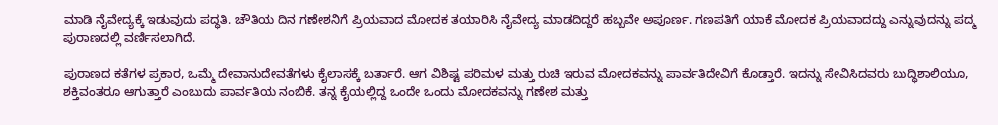ಮಾಡಿ ನೈವೇದ್ಯಕ್ಕೆ ಇಡುವುದು ಪದ್ಧತಿ. ಚೌತಿಯ ದಿನ ಗಣೇಶನಿಗೆ ಪ್ರಿಯವಾದ ಮೋದಕ ತಯಾರಿಸಿ ನೈವೇದ್ಯ ಮಾಡದಿದ್ದರೆ ಹಬ್ಬವೇ ಅಪೂರ್ಣ. ಗಣಪತಿಗೆ ಯಾಕೆ ಮೋದಕ ಪ್ರಿಯವಾದದ್ದು ಎನ್ನುವುದನ್ನು ಪದ್ಮ ಪುರಾಣದಲ್ಲಿ ವರ್ಣಿಸಲಾಗಿದೆ.

ಪುರಾಣದ ಕತೆಗಳ ಪ್ರಕಾರ, ಒಮ್ಮೆ ದೇವಾನುದೇವತೆಗಳು ಕೈಲಾಸಕ್ಕೆ ಬರ್ತಾರೆ. ಆಗ ವಿಶಿಷ್ಟ ಪರಿಮಳ ಮತ್ತು ರುಚಿ ಇರುವ ಮೋದಕವನ್ನು ಪಾರ್ವತಿ‌ದೇವಿಗೆ ಕೊಡ್ತಾರೆ. ಇದನ್ನು ಸೇವಿಸಿದವರು ಬುದ್ಧಿಶಾಲಿಯೂ, ಶಕ್ತಿವಂತರೂ ಆಗುತ್ತಾರೆ ಎಂಬುದು ಪಾರ್ವತಿಯ ನಂಬಿಕೆ. ತನ್ನ ಕೈಯಲ್ಲಿದ್ದ ಒಂದೇ ಒಂದು ಮೋದಕವನ್ನು ಗಣೇಶ ಮತ್ತು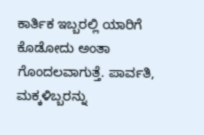ಕಾರ್ತಿಕ ಇಬ್ಬರಲ್ಲಿ ಯಾರಿಗೆ ಕೊಡೋದು ಅಂತಾ ಗೊಂದಲವಾಗುತ್ತೆ. ಪಾರ್ವತಿ, ಮಕ್ಕಳಿಬ್ಬರನ್ನು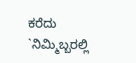ಕರೆದು `ನಿಮ್ಮಿಬ್ಬರಲ್ಲಿ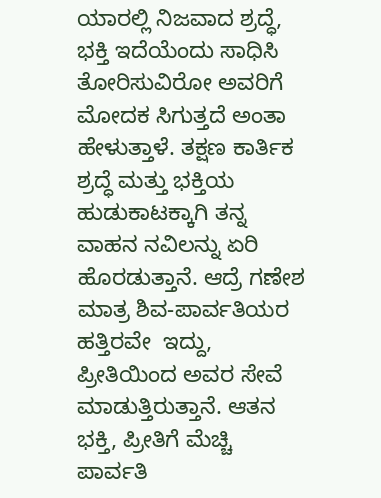ಯಾರಲ್ಲಿ ನಿಜವಾದ ಶ್ರದ್ಧೆ, ಭಕ್ತಿ ಇದೆಯೆಂದು ಸಾಧಿಸಿ ತೋರಿಸುವಿರೋ ಅವರಿಗೆ ಮೋದಕ ಸಿಗುತ್ತದೆ ಅಂತಾ ಹೇಳುತ್ತಾಳೆ. ತಕ್ಷಣ ಕಾರ್ತಿಕ ಶ್ರದ್ಧೆ ಮತ್ತು ಭಕ್ತಿಯ ಹುಡುಕಾಟಕ್ಕಾಗಿ ತನ್ನ ವಾಹನ ನವಿಲನ್ನು ಏರಿ ಹೊರಡುತ್ತಾನೆ. ಆದ್ರೆ ಗಣೇಶ ಮಾತ್ರ ಶಿವ-ಪಾರ್ವತಿಯರ ಹತ್ತಿರವೇ  ಇದ್ದು, ಪ್ರೀತಿಯಿಂದ ಅವರ ಸೇವೆ ಮಾಡುತ್ತಿರುತ್ತಾನೆ. ಆತನ ಭಕ್ತಿ, ಪ್ರೀತಿಗೆ ಮೆಚ್ಚಿ ಪಾರ್ವತಿ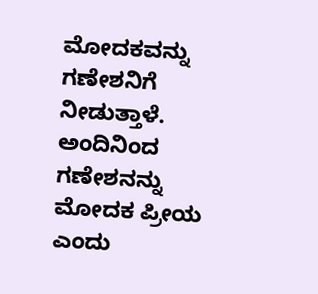ಮೋದಕವನ್ನು ಗಣೇಶನಿಗೆ ನೀಡುತ್ತಾಳೆ. ಅಂದಿನಿಂದ ಗಣೇಶನನ್ನು ಮೋದಕ ಪ್ರೀಯ ಎಂದು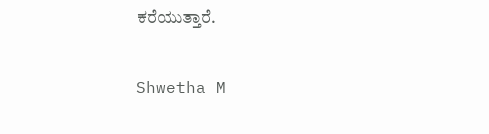ಕರೆಯುತ್ತಾರೆ.

Shwetha M